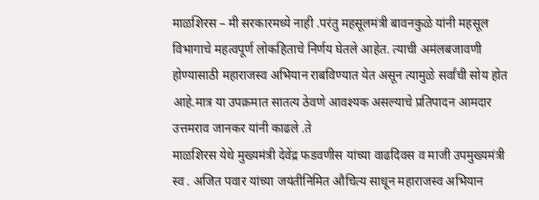माळशिरस – मी सरकारमध्ये नाही .परंतु महसूलमंत्री बावनकुळे यांनी महसूल विभागाचे महत्वपूर्ण लोकहिताचे निर्णय घेतले आहेत. त्याची अमंलबजावणी होण्यासाठी महाराजस्व अभियान राबविण्यात येत असून त्यामुळे सर्वांची सोय होत आहे.मात्र या उपक्रमात सातत्य ठेवणे आवश्यक असल्याचे प्रतिपादन आमदार उत्तमराव जानकर यांनी काढले .ते
माळशिरस येथे मुख्यमंत्री देवेंद्र फडवणीस यांच्या वाढदिवस व माजी उपमुख्यमंत्री स्व . अजित पवार यांच्या जयंतीनिमित औचित्य साधून महाराजस्व अभियान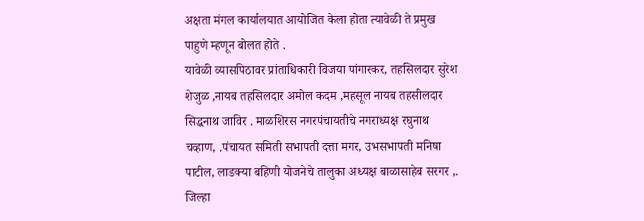अक्षता मंगल कार्यालयात आयोजित केला होता त्यावेळी ते प्रमुख पाहुणे म्हणून बोलत होते .
यावेळी व्यासपिठावर प्रांताधिकारी विजया पांगारकर, तहसिलदार सुरेश शेजुळ ,नायब तहसिलदार अमोल कदम ,महसूल नायब तहसीलदार सिद्धनाथ जाविर . माळशिरस नगरपंचायतीचे नगराध्यक्ष रघुनाथ चव्हाण, .पंचायत समिती सभापती दत्ता मगर, उभसभापती मनिषा पाटील, लाडक्या बहिणी योजनेचे तालुका अध्यक्ष बाळासाहेब सरगर ,. जिल्हा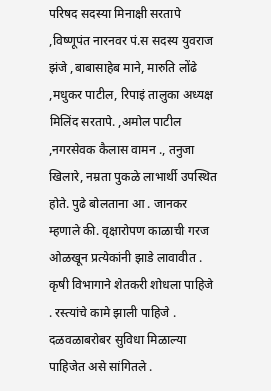परिषद सदस्या मिनाक्षी सरतापे ,विष्णूपंत नारनवर पं.स सदस्य युवराज झंजे ,बाबासाहेब माने, मारुति लोंढे ,मधुकर पाटील, रिपाइं तालुका अध्यक्ष मिलिंद सरतापे. ,अमोल पाटील ,नगरसेवक कैलास वामन ., तनुजा खिलारे, नम्रता पुकळे लाभार्थी उपस्थित होते. पुढे बोलताना आ . जानकर म्हणाले की. वृक्षारोपण काळाची गरज ओळखून प्रत्येकांनी झाडे लावावीत . कृषी विभागाने शेतकरी शोधला पाहिजे . रस्त्यांचे कामे झाली पाहिजे . दळवळाबरोबर सुविधा मिळाल्या पाहिजेत असे सांगितले .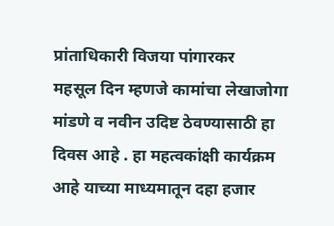प्रांताधिकारी विजया पांगारकर
महसूल दिन म्हणजे कामांचा लेखाजोगा मांडणे व नवीन उदिष्ट ठेवण्यासाठी हा दिवस आहे . हा महत्वकांक्षी कार्यक्रम आहे याच्या माध्यमातून दहा हजार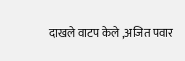दाखले वाटप केले ,अजित पवार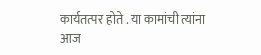कार्यतत्पर होते . या कामांची त्यांना आज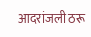आदरांजली ठरू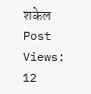शकेल
Post Views: 12